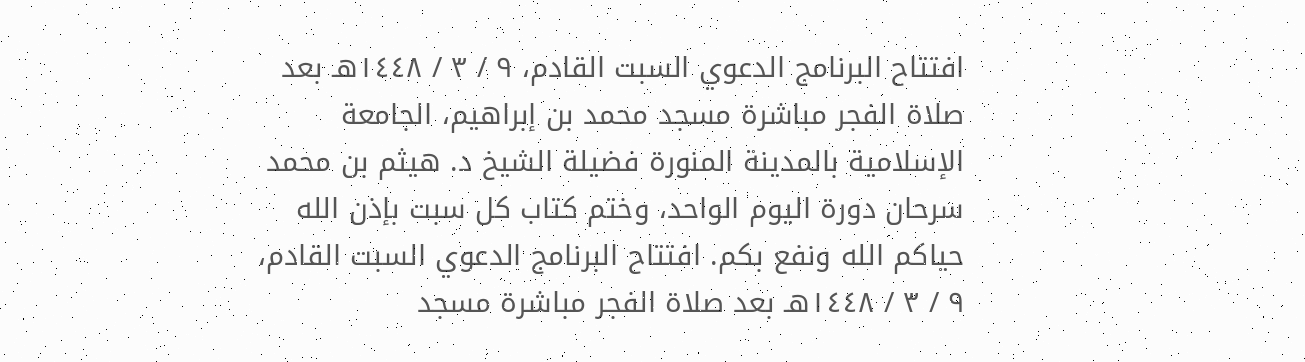افتتاح البرنامج الدعوي السبت القادم، ٩ / ٣ / ١٤٤٨هـ بعد صلاة الفجر مباشرة مسجد محمد بن إبراهيم، الجامعة الإسلامية بالمدينة المنورة فضيلة الشيخ د. هيثم بن محمد سرحان دورة اليوم الواحد، وختم كتاب كل سبت بإذن الله حياكم الله ونفع بكم. افتتاح البرنامج الدعوي السبت القادم، ٩ / ٣ / ١٤٤٨هـ بعد صلاة الفجر مباشرة مسجد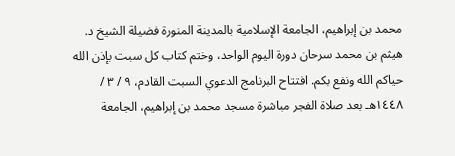محمد بن إبراهيم، الجامعة الإسلامية بالمدينة المنورة فضيلة الشيخ د. هيثم بن محمد سرحان دورة اليوم الواحد، وختم كتاب كل سبت بإذن الله حياكم الله ونفع بكم. افتتاح البرنامج الدعوي السبت القادم، ٩ / ٣ / ١٤٤٨هـ بعد صلاة الفجر مباشرة مسجد محمد بن إبراهيم، الجامعة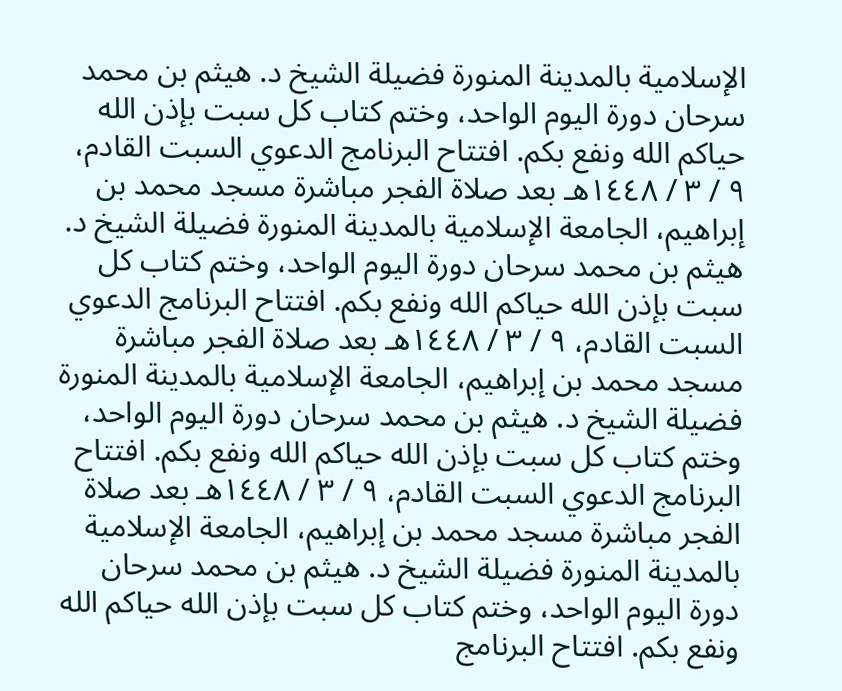الإسلامية بالمدينة المنورة فضيلة الشيخ د. هيثم بن محمد سرحان دورة اليوم الواحد، وختم كتاب كل سبت بإذن الله حياكم الله ونفع بكم. افتتاح البرنامج الدعوي السبت القادم، ٩ / ٣ / ١٤٤٨هـ بعد صلاة الفجر مباشرة مسجد محمد بن إبراهيم، الجامعة الإسلامية بالمدينة المنورة فضيلة الشيخ د. هيثم بن محمد سرحان دورة اليوم الواحد، وختم كتاب كل سبت بإذن الله حياكم الله ونفع بكم. افتتاح البرنامج الدعوي السبت القادم، ٩ / ٣ / ١٤٤٨هـ بعد صلاة الفجر مباشرة مسجد محمد بن إبراهيم، الجامعة الإسلامية بالمدينة المنورة فضيلة الشيخ د. هيثم بن محمد سرحان دورة اليوم الواحد، وختم كتاب كل سبت بإذن الله حياكم الله ونفع بكم. افتتاح البرنامج الدعوي السبت القادم، ٩ / ٣ / ١٤٤٨هـ بعد صلاة الفجر مباشرة مسجد محمد بن إبراهيم، الجامعة الإسلامية بالمدينة المنورة فضيلة الشيخ د. هيثم بن محمد سرحان دورة اليوم الواحد، وختم كتاب كل سبت بإذن الله حياكم الله ونفع بكم. افتتاح البرنامج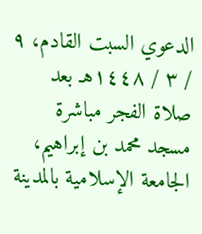الدعوي السبت القادم، ٩ / ٣ / ١٤٤٨هـ بعد صلاة الفجر مباشرة مسجد محمد بن إبراهيم، الجامعة الإسلامية بالمدينة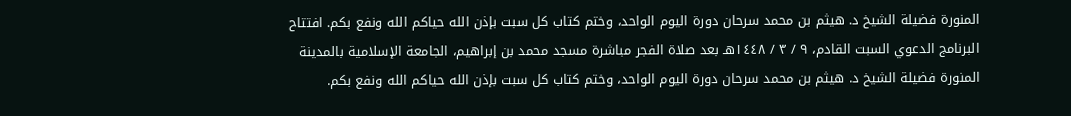المنورة فضيلة الشيخ د. هيثم بن محمد سرحان دورة اليوم الواحد، وختم كتاب كل سبت بإذن الله حياكم الله ونفع بكم. افتتاح البرنامج الدعوي السبت القادم، ٩ / ٣ / ١٤٤٨هـ بعد صلاة الفجر مباشرة مسجد محمد بن إبراهيم، الجامعة الإسلامية بالمدينة المنورة فضيلة الشيخ د. هيثم بن محمد سرحان دورة اليوم الواحد، وختم كتاب كل سبت بإذن الله حياكم الله ونفع بكم.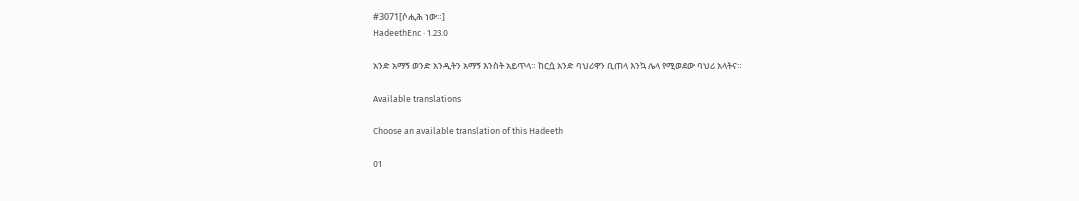#3071[ሶሒሕ ነው።]
HadeethEnc · 1.23.0

አንድ አማኝ ወንድ አንዲትን አማኝ እንስት አይጥላ። ከርሷ አንድ ባህሪዋን ቢጠላ እንኳ ሌላ የሚወደው ባህሪ አላትና።

Available translations

Choose an available translation of this Hadeeth

01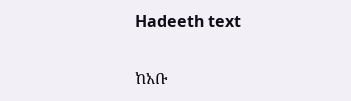Hadeeth text

ከአቡ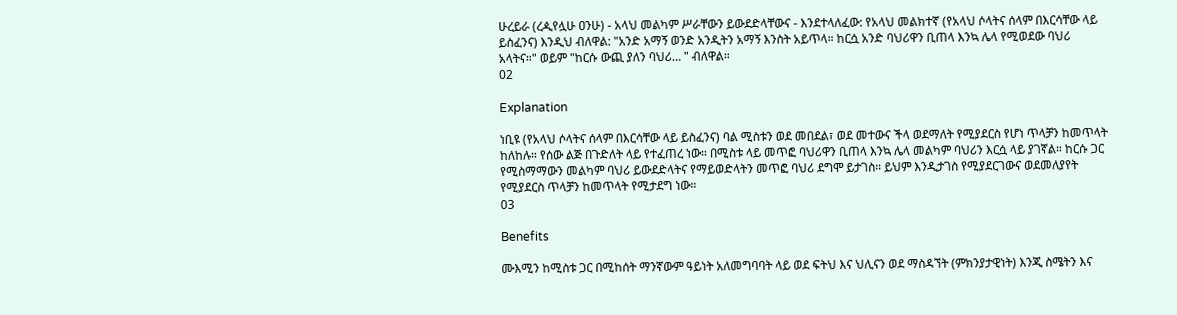ሁረይራ (ረዺየሏሁ ዐንሁ) - አላህ መልካም ሥራቸውን ይውደድላቸውና - እንደተላለፈው: የአላህ መልክተኛ (የአላህ ሶላትና ሰላም በእርሳቸው ላይ ይስፈንና) እንዲህ ብለዋል: "አንድ አማኝ ወንድ አንዲትን አማኝ እንስት አይጥላ። ከርሷ አንድ ባህሪዋን ቢጠላ እንኳ ሌላ የሚወደው ባህሪ አላትና።" ወይም "ከርሱ ውጪ ያለን ባህሪ… " ብለዋል።
02

Explanation

ነቢዩ (የአላህ ሶላትና ሰላም በእርሳቸው ላይ ይስፈንና) ባል ሚስቱን ወደ መበደል፣ ወደ መተውና ችላ ወደማለት የሚያደርስ የሆነ ጥላቻን ከመጥላት ከለከሉ። የሰው ልጅ በጉድለት ላይ የተፈጠረ ነው። በሚስቱ ላይ መጥፎ ባህሪዋን ቢጠላ እንኳ ሌላ መልካም ባህሪን እርሷ ላይ ያገኛል። ከርሱ ጋር የሚስማማውን መልካም ባህሪ ይውደድላትና የማይወድላትን መጥፎ ባህሪ ደግሞ ይታገስ። ይህም እንዲታገስ የሚያደርገውና ወደመለያየት የሚያደርስ ጥላቻን ከመጥላት የሚታደግ ነው።
03

Benefits

ሙእሚን ከሚስቱ ጋር በሚከሰት ማንኛውም ዓይነት አለመግባባት ላይ ወደ ፍትህ እና ህሊናን ወደ ማስዳኘት (ምክንያታዊነት) እንጂ ስሜትን እና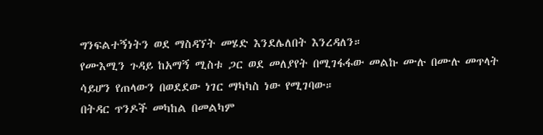ግንፍልተኝነትን ወደ ማስዳኘት መሄድ እንደሌለበት እንረዳለን።
የሙእሚን ጉዳይ ከአማኝ ሚስቱ ጋር ወደ መለያየት በሚገፋፋው መልኩ ሙሉ በሙሉ መጥላት ሳይሆን የጠላውን በወደደው ነገር ማካካስ ነው የሚገባው።
በትዳር ጥንዶች መካከል በመልካም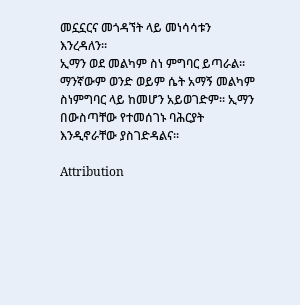መኗኗርና መጎዳኘት ላይ መነሳሳቱን እንረዳለን።
ኢማን ወደ መልካም ስነ ምግባር ይጣራል። ማንኛውም ወንድ ወይም ሴት አማኝ መልካም ስነምግባር ላይ ከመሆን አይወገድም። ኢማን በውስጣቸው የተመሰገኑ ባሕርያት እንዲኖራቸው ያስገድዳልና።

Attribution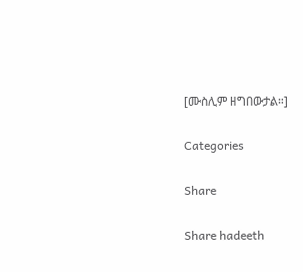[ሙስሊም ዘግበውታል።]

Categories

Share

Share hadeeth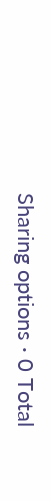Sharing options · 0 Total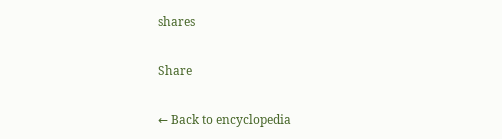shares

Share

← Back to encyclopedia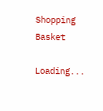Shopping Basket

Loading...